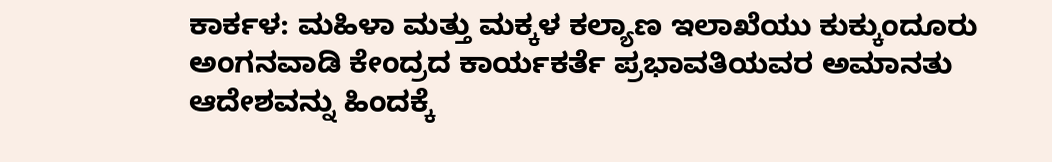ಕಾರ್ಕಳ: ಮಹಿಳಾ ಮತ್ತು ಮಕ್ಕಳ ಕಲ್ಯಾಣ ಇಲಾಖೆಯು ಕುಕ್ಕುಂದೂರು ಅಂಗನವಾಡಿ ಕೇಂದ್ರದ ಕಾರ್ಯಕರ್ತೆ ಪ್ರಭಾವತಿಯವರ ಅಮಾನತು ಆದೇಶವನ್ನು ಹಿಂದಕ್ಕೆ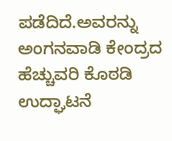ಪಡೆದಿದೆ.ಅವರನ್ನು ಅಂಗನವಾಡಿ ಕೇಂದ್ರದ ಹೆಚ್ಚುವರಿ ಕೊಠಡಿ ಉದ್ಘಾಟನೆ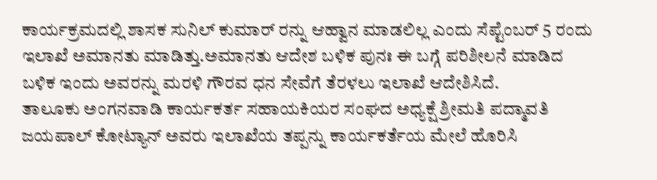ಕಾರ್ಯಕ್ರಮದಲ್ಲಿ ಶಾಸಕ ಸುನಿಲ್ ಕುಮಾರ್ ರನ್ನು ಆಹ್ವಾನ ಮಾಡಲಿಲ್ಲ ಎಂದು ಸೆಪ್ಟೆಂಬರ್ 5 ರಂದು ಇಲಾಖೆ ಅಮಾನತು ಮಾಡಿತ್ತು.ಅಮಾನತು ಆದೇಶ ಬಳಿಕ ಪುನಃ ಈ ಬಗ್ಗೆ ಪರಿಶೀಲನೆ ಮಾಡಿದ ಬಳಿಕ ಇಂದು ಅವರನ್ನು ಮರಳಿ ಗೌರವ ಧನ ಸೇವೆಗೆ ತೆರಳಲು ಇಲಾಖೆ ಆದೇಶಿಸಿದೆ.
ತಾಲೂಕು ಅಂಗನವಾಡಿ ಕಾರ್ಯಕರ್ತ ಸಹಾಯಕಿಯರ ಸಂಘದ ಅಧ್ಯಕ್ಷೆ ಶ್ರೀಮತಿ ಪದ್ಮಾವತಿ ಜಯಪಾಲ್ ಕೋಟ್ಯಾನ್ ಅವರು ಇಲಾಖೆಯ ತಪ್ಪನ್ನು ಕಾರ್ಯಕರ್ತೆಯ ಮೇಲೆ ಹೊರಿಸಿ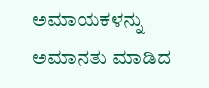ಅಮಾಯಕಳನ್ನು ಅಮಾನತು ಮಾಡಿದ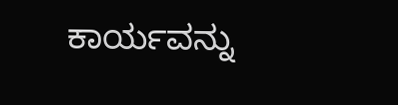ಕಾರ್ಯವನ್ನು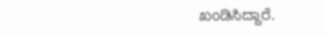ಖಂಡಿಸಿದ್ದಾರೆ.